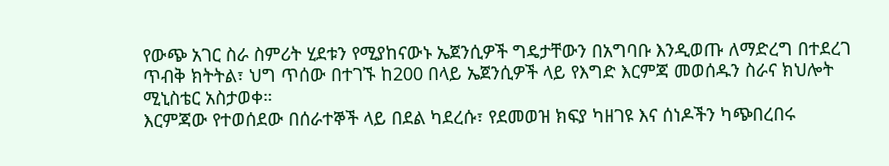የውጭ አገር ስራ ስምሪት ሂደቱን የሚያከናውኑ ኤጀንሲዎች ግዴታቸውን በአግባቡ እንዲወጡ ለማድረግ በተደረገ ጥብቅ ክትትል፣ ህግ ጥሰው በተገኙ ከ200 በላይ ኤጀንሲዎች ላይ የእግድ እርምጃ መወሰዱን ስራና ክህሎት ሚኒስቴር አስታወቀ።
እርምጃው የተወሰደው በሰራተኞች ላይ በደል ካደረሱ፣ የደመወዝ ክፍያ ካዘገዩ እና ሰነዶችን ካጭበረበሩ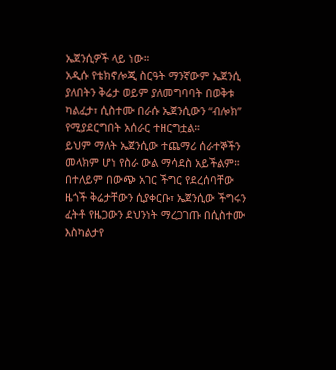ኤጀንሲዎች ላይ ነው።
አዲሱ የቴክኖሎጂ ስርዓት ማንኛውም ኤጀንሲ ያለበትን ቅሬታ ወይም ያለመግባባት በወቅቱ ካልፈታ፣ ሲስተሙ በራሱ ኤጀንሲውን “ብሎክ” የሚያደርግበት አሰራር ተዘርግቷል።
ይህም ማለት ኤጀንሲው ተጨማሪ ሰራተኞችን መላክም ሆነ የስራ ውል ማሳደስ አይችልም።
በተለይም በውጭ አገር ችግር የደረሰባቸው ዜጎች ቅሬታቸውን ሲያቀርቡ፣ ኤጀንሲው ችግሩን ፈትቶ የዜጋውን ደህንነት ማረጋገጡ በሲስተሙ እስካልታየ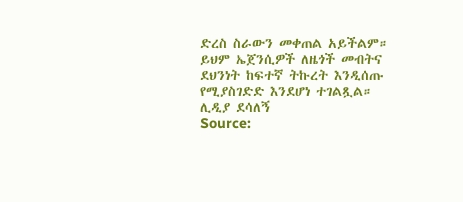ድረስ ስራውን መቀጠል አይችልም።
ይህም ኤጀንሲዎች ለዜጎች መብትና ደህንነት ከፍተኛ ትኩረት እንዲሰጡ የሚያስገድድ እንደሆነ ተገልጿል።
ሊዲያ ደሳለኝ
Source: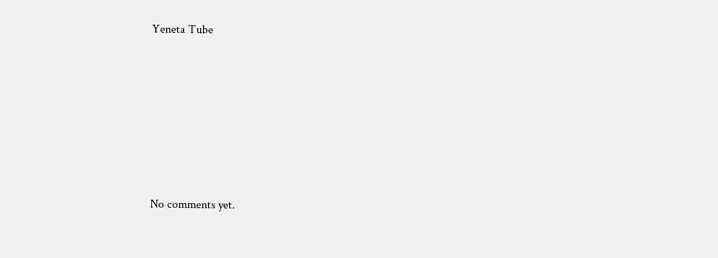Yeneta Tube









No comments yet.